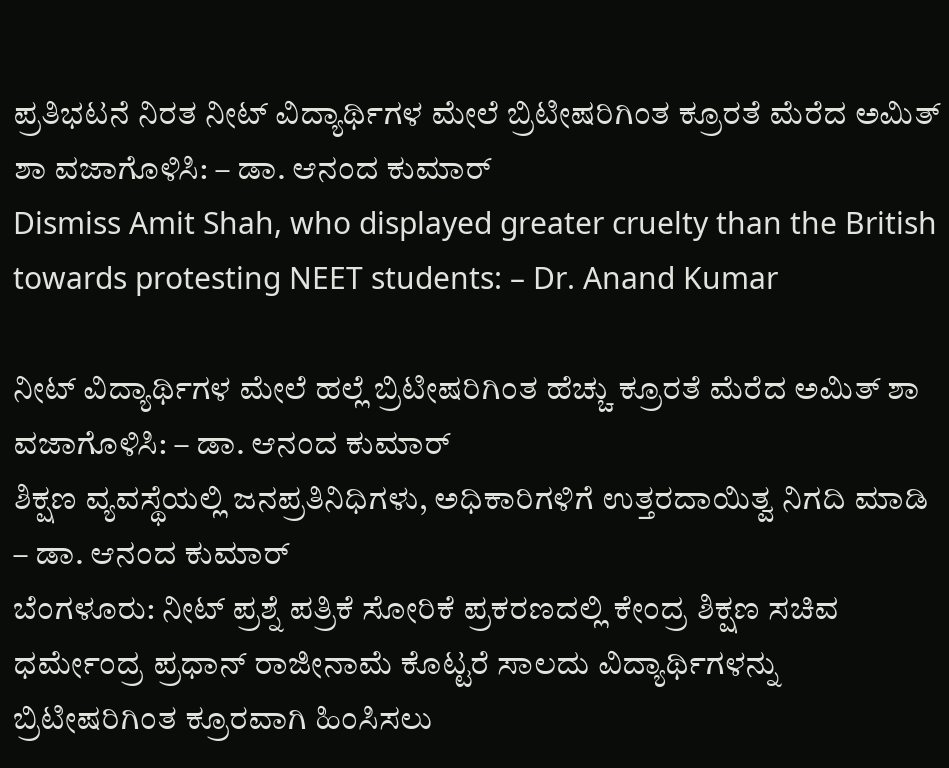ಪ್ರತಿಭಟನೆ ನಿರತ ನೀಟ್ ವಿದ್ಯಾರ್ಥಿಗಳ ಮೇಲೆ ಬ್ರಿಟೀಷರಿಗಿಂತ ಕ್ರೂರತೆ ಮೆರೆದ ಅಮಿತ್ ಶಾ ವಜಾಗೊಳಿಸಿ: – ಡಾ. ಆನಂದ ಕುಮಾರ್
Dismiss Amit Shah, who displayed greater cruelty than the British towards protesting NEET students: – Dr. Anand Kumar

ನೀಟ್ ವಿದ್ಯಾರ್ಥಿಗಳ ಮೇಲೆ ಹಲ್ಲೆ ಬ್ರಿಟೀಷರಿಗಿಂತ ಹೆಚ್ಚು ಕ್ರೂರತೆ ಮೆರೆದ ಅಮಿತ್ ಶಾ ವಜಾಗೊಳಿಸಿ: – ಡಾ. ಆನಂದ ಕುಮಾರ್
ಶಿಕ್ಷಣ ವ್ಯವಸ್ಥೆಯಲ್ಲಿ ಜನಪ್ರತಿನಿಧಿಗಳು, ಅಧಿಕಾರಿಗಳಿಗೆ ಉತ್ತರದಾಯಿತ್ವ ನಿಗದಿ ಮಾಡಿ – ಡಾ. ಆನಂದ ಕುಮಾರ್
ಬೆಂಗಳೂರು: ನೀಟ್ ಪ್ರಶ್ನೆ ಪತ್ರಿಕೆ ಸೋರಿಕೆ ಪ್ರಕರಣದಲ್ಲಿ ಕೇಂದ್ರ ಶಿಕ್ಷಣ ಸಚಿವ ಧರ್ಮೇಂದ್ರ ಪ್ರಧಾನ್ ರಾಜೀನಾಮೆ ಕೊಟ್ಟರೆ ಸಾಲದು ವಿದ್ಯಾರ್ಥಿಗಳನ್ನು ಬ್ರಿಟೀಷರಿಗಿಂತ ಕ್ರೂರವಾಗಿ ಹಿಂಸಿಸಲು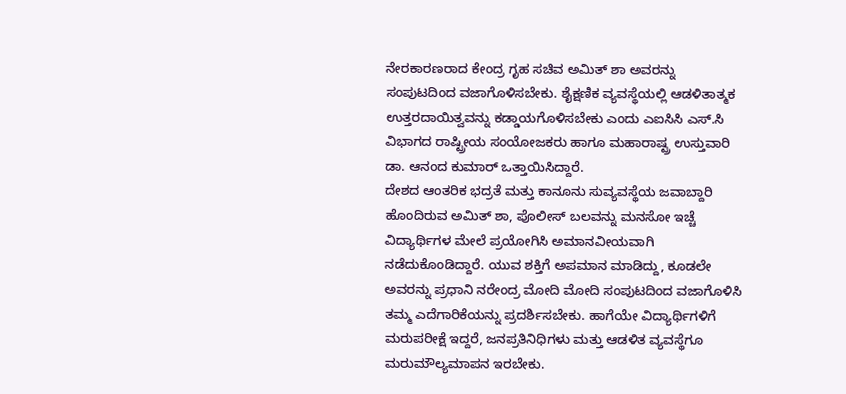ನೇರಕಾರಣರಾದ ಕೇಂದ್ರ ಗೃಹ ಸಚಿವ ಅಮಿತ್ ಶಾ ಅವರನ್ನು ಸಂಪುಟದಿಂದ ವಜಾಗೊಳಿಸಬೇಕು. ಶೈಕ್ಷಣಿಕ ವ್ಯವಸ್ಥೆಯಲ್ಲಿ ಆಡಳಿತಾತ್ಮಕ ಉತ್ತರದಾಯಿತ್ವವನ್ನು ಕಡ್ಡಾಯಗೊಳಿಸಬೇಕು ಎಂದು ಎಐಸಿಸಿ ಎಸ್.ಸಿ ವಿಭಾಗದ ರಾಷ್ಟ್ರೀಯ ಸಂಯೋಜಕರು ಹಾಗೂ ಮಹಾರಾಷ್ಟ್ರ ಉಸ್ತುವಾರಿ ಡಾ. ಆನಂದ ಕುಮಾರ್ ಒತ್ತಾಯಿಸಿದ್ದಾರೆ.
ದೇಶದ ಆಂತರಿಕ ಭದ್ರತೆ ಮತ್ತು ಕಾನೂನು ಸುವ್ಯವಸ್ಥೆಯ ಜವಾಬ್ದಾರಿ ಹೊಂದಿರುವ ಅಮಿತ್ ಶಾ, ಪೊಲೀಸ್ ಬಲವನ್ನು ಮನಸೋ ಇಚ್ಚೆ ವಿದ್ಯಾರ್ಥಿಗಳ ಮೇಲೆ ಪ್ರಯೋಗಿಸಿ ಅಮಾನವೀಯವಾಗಿ ನಡೆದುಕೊಂಡಿದ್ದಾರೆ. ಯುವ ಶಕ್ತಿಗೆ ಅಪಮಾನ ಮಾಡಿದ್ದು, ಕೂಡಲೇ ಅವರನ್ನು ಪ್ರಧಾನಿ ನರೇಂದ್ರ ಮೋದಿ ಮೋದಿ ಸಂಪುಟದಿಂದ ವಜಾಗೊಳಿಸಿ ತಮ್ಮ ಎದೆಗಾರಿಕೆಯನ್ನು ಪ್ರದರ್ಶಿಸಬೇಕು. ಹಾಗೆಯೇ ವಿದ್ಯಾರ್ಥಿಗಳಿಗೆ ಮರುಪರೀಕ್ಷೆ ಇದ್ದರೆ, ಜನಪ್ರತಿನಿಧಿಗಳು ಮತ್ತು ಆಡಳಿತ ವ್ಯವಸ್ಥೆಗೂ ಮರುಮೌಲ್ಯಮಾಪನ ಇರಬೇಕು.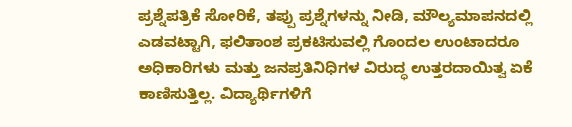ಪ್ರಶ್ನೆಪತ್ರಿಕೆ ಸೋರಿಕೆ, ತಪ್ಪು ಪ್ರಶ್ನೆಗಳನ್ನು ನೀಡಿ, ಮೌಲ್ಯಮಾಪನದಲ್ಲಿ ಎಡವಟ್ಟಾಗಿ, ಫಲಿತಾಂಶ ಪ್ರಕಟಿಸುವಲ್ಲಿ ಗೊಂದಲ ಉಂಟಾದರೂ ಅಧಿಕಾರಿಗಳು ಮತ್ತು ಜನಪ್ರತಿನಿಧಿಗಳ ವಿರುದ್ಧ ಉತ್ತರದಾಯಿತ್ವ ಏಕೆ ಕಾಣಿಸುತ್ತಿಲ್ಲ. ವಿದ್ಯಾರ್ಥಿಗಳಿಗೆ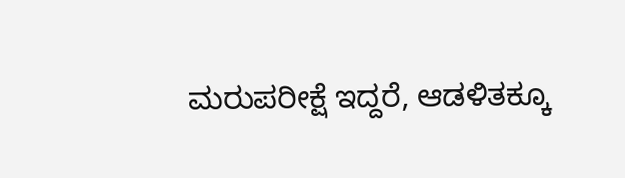ಮರುಪರೀಕ್ಷೆ ಇದ್ದರೆ, ಆಡಳಿತಕ್ಕೂ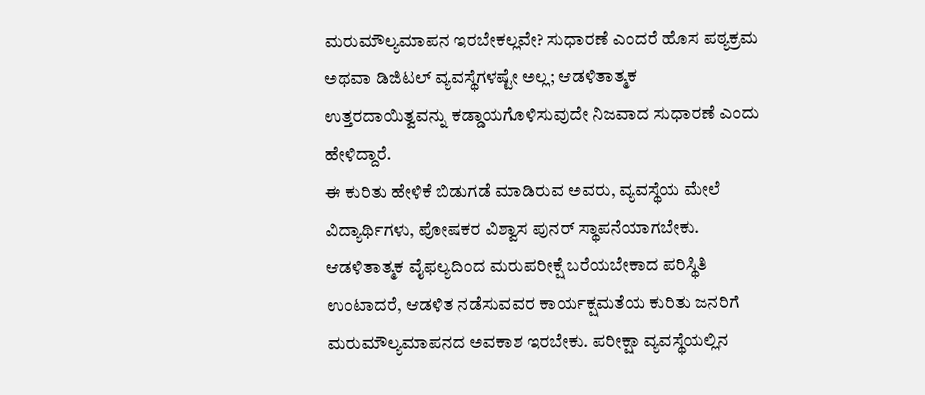ಮರುಮೌಲ್ಯಮಾಪನ ಇರಬೇಕಲ್ಲವೇ? ಸುಧಾರಣೆ ಎಂದರೆ ಹೊಸ ಪಠ್ಯಕ್ರಮ ಅಥವಾ ಡಿಜಿಟಲ್ ವ್ಯವಸ್ಥೆಗಳಷ್ಟೇ ಅಲ್ಲ; ಆಡಳಿತಾತ್ಮಕ ಉತ್ತರದಾಯಿತ್ವವನ್ನು ಕಡ್ಡಾಯಗೊಳಿಸುವುದೇ ನಿಜವಾದ ಸುಧಾರಣೆ ಎಂದು ಹೇಳಿದ್ದಾರೆ.
ಈ ಕುರಿತು ಹೇಳಿಕೆ ಬಿಡುಗಡೆ ಮಾಡಿರುವ ಅವರು, ವ್ಯವಸ್ಥೆಯ ಮೇಲೆ ವಿದ್ಯಾರ್ಥಿಗಳು, ಪೋಷಕರ ವಿಶ್ವಾಸ ಪುನರ್ ಸ್ಥಾಪನೆಯಾಗಬೇಕು. ಆಡಳಿತಾತ್ಮಕ ವೈಫಲ್ಯದಿಂದ ಮರುಪರೀಕ್ಷೆ ಬರೆಯಬೇಕಾದ ಪರಿಸ್ಥಿತಿ ಉಂಟಾದರೆ, ಆಡಳಿತ ನಡೆಸುವವರ ಕಾರ್ಯಕ್ಷಮತೆಯ ಕುರಿತು ಜನರಿಗೆ ಮರುಮೌಲ್ಯಮಾಪನದ ಅವಕಾಶ ಇರಬೇಕು. ಪರೀಕ್ಷಾ ವ್ಯವಸ್ಥೆಯಲ್ಲಿನ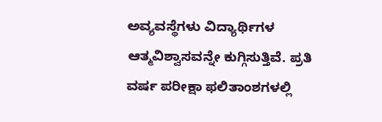ಅವ್ಯವಸ್ಥೆಗಳು ವಿದ್ಯಾರ್ಥಿಗಳ ಆತ್ಮವಿಶ್ವಾಸವನ್ನೇ ಕುಗ್ಗಿಸುತ್ತಿವೆ. ಪ್ರತಿ ವರ್ಷ ಪರೀಕ್ಷಾ ಫಲಿತಾಂಶಗಳಲ್ಲಿ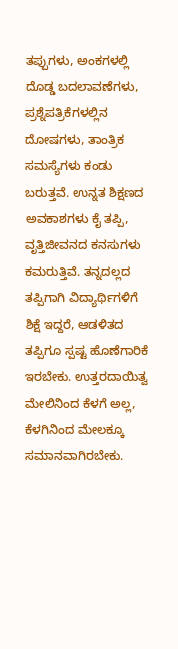ತಪ್ಪುಗಳು, ಅಂಕಗಳಲ್ಲಿ ದೊಡ್ಡ ಬದಲಾವಣೆಗಳು, ಪ್ರಶ್ನೆಪತ್ರಿಕೆಗಳಲ್ಲಿನ ದೋಷಗಳು, ತಾಂತ್ರಿಕ ಸಮಸ್ಯೆಗಳು ಕಂಡು ಬರುತ್ತವೆ. ಉನ್ನತ ಶಿಕ್ಷಣದ ಅವಕಾಶಗಳು ಕೈ ತಪ್ಪಿ, ವೃತ್ತಿಜೀವನದ ಕನಸುಗಳು ಕಮರುತ್ತಿವೆ. ತನ್ನದಲ್ಲದ ತಪ್ಪಿಗಾಗಿ ವಿದ್ಯಾರ್ಥಿಗಳಿಗೆ ಶಿಕ್ಷೆ ಇದ್ದರೆ, ಆಡಳಿತದ ತಪ್ಪಿಗೂ ಸ್ಪಷ್ಟ ಹೊಣೆಗಾರಿಕೆ ಇರಬೇಕು. ಉತ್ತರದಾಯಿತ್ವ ಮೇಲಿನಿಂದ ಕೆಳಗೆ ಅಲ್ಲ, ಕೆಳಗಿನಿಂದ ಮೇಲಕ್ಕೂ ಸಮಾನವಾಗಿರಬೇಕು.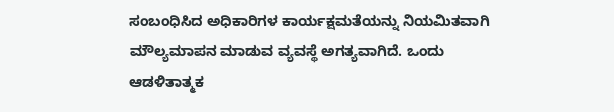ಸಂಬಂಧಿಸಿದ ಅಧಿಕಾರಿಗಳ ಕಾರ್ಯಕ್ಷಮತೆಯನ್ನು ನಿಯಮಿತವಾಗಿ ಮೌಲ್ಯಮಾಪನ ಮಾಡುವ ವ್ಯವಸ್ಥೆ ಅಗತ್ಯವಾಗಿದೆ. ಒಂದು ಆಡಳಿತಾತ್ಮಕ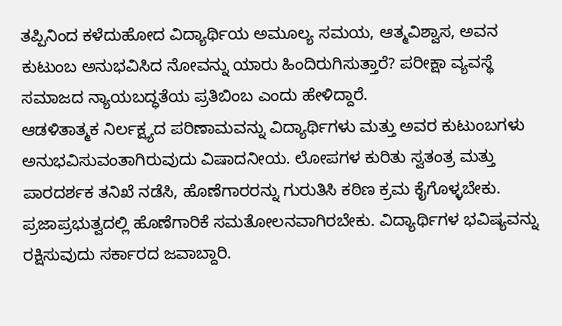ತಪ್ಪಿನಿಂದ ಕಳೆದುಹೋದ ವಿದ್ಯಾರ್ಥಿಯ ಅಮೂಲ್ಯ ಸಮಯ, ಆತ್ಮವಿಶ್ವಾಸ, ಅವನ ಕುಟುಂಬ ಅನುಭವಿಸಿದ ನೋವನ್ನು ಯಾರು ಹಿಂದಿರುಗಿಸುತ್ತಾರೆ? ಪರೀಕ್ಷಾ ವ್ಯವಸ್ಥೆ ಸಮಾಜದ ನ್ಯಾಯಬದ್ಧತೆಯ ಪ್ರತಿಬಿಂಬ ಎಂದು ಹೇಳಿದ್ದಾರೆ.
ಆಡಳಿತಾತ್ಮಕ ನಿರ್ಲಕ್ಷ್ಯದ ಪರಿಣಾಮವನ್ನು ವಿದ್ಯಾರ್ಥಿಗಳು ಮತ್ತು ಅವರ ಕುಟುಂಬಗಳು ಅನುಭವಿಸುವಂತಾಗಿರುವುದು ವಿಷಾದನೀಯ. ಲೋಪಗಳ ಕುರಿತು ಸ್ವತಂತ್ರ ಮತ್ತು ಪಾರದರ್ಶಕ ತನಿಖೆ ನಡೆಸಿ, ಹೊಣೆಗಾರರನ್ನು ಗುರುತಿಸಿ ಕಠಿಣ ಕ್ರಮ ಕೈಗೊಳ್ಳಬೇಕು. ಪ್ರಜಾಪ್ರಭುತ್ವದಲ್ಲಿ ಹೊಣೆಗಾರಿಕೆ ಸಮತೋಲನವಾಗಿರಬೇಕು. ವಿದ್ಯಾರ್ಥಿಗಳ ಭವಿಷ್ಯವನ್ನು ರಕ್ಷಿಸುವುದು ಸರ್ಕಾರದ ಜವಾಬ್ದಾರಿ.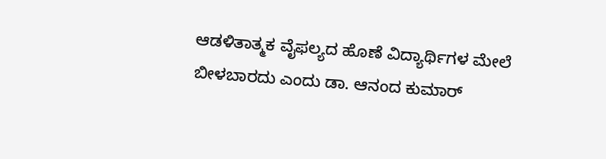ಆಡಳಿತಾತ್ಮಕ ವೈಫಲ್ಯದ ಹೊಣೆ ವಿದ್ಯಾರ್ಥಿಗಳ ಮೇಲೆ ಬೀಳಬಾರದು ಎಂದು ಡಾ. ಆನಂದ ಕುಮಾರ್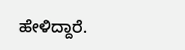ಹೇಳಿದ್ದಾರೆ.